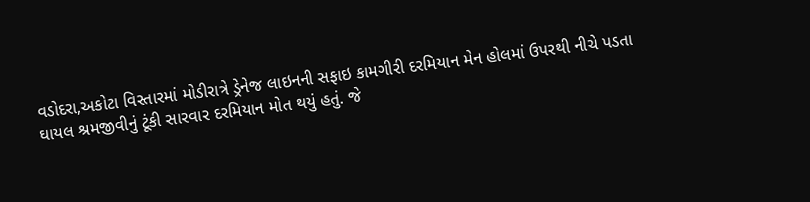વડોદરા,અકોટા વિસ્તારમાં મોડીરાત્રે ડ્રેનેજ લાઇનની સફાઇ કામગીરી દરમિયાન મેન હોલમાં ઉપરથી નીચે પડતા ઘાયલ શ્રમજીવીનું ટૂંકી સારવાર દરમિયાન મોત થયું હતું. જે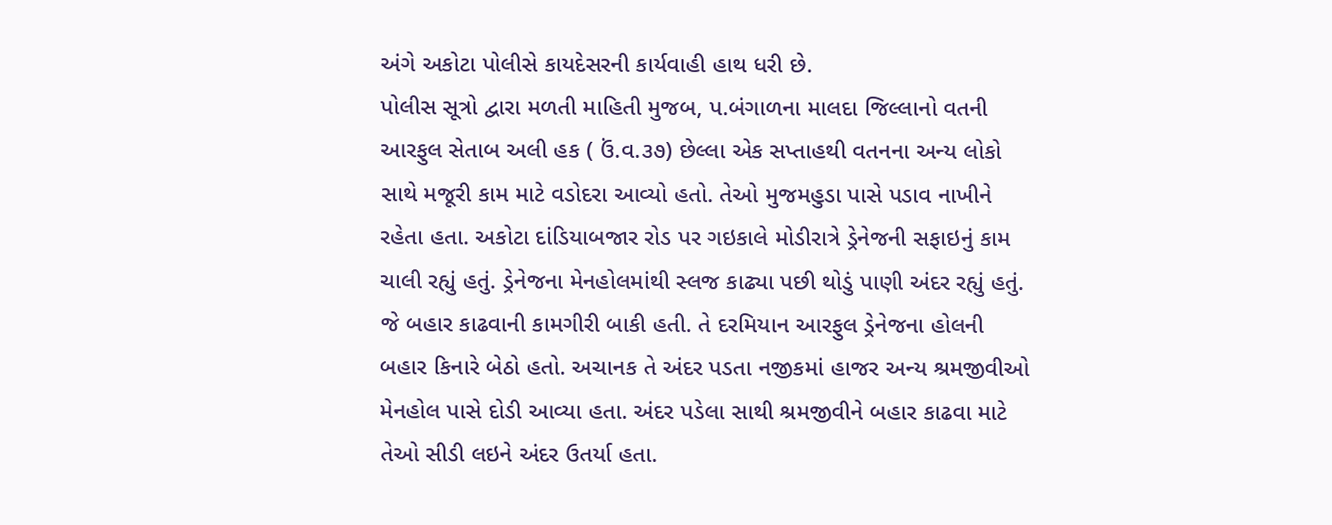અંગે અકોટા પોલીસે કાયદેસરની કાર્યવાહી હાથ ધરી છે.
પોલીસ સૂત્રો દ્વારા મળતી માહિતી મુજબ, પ.બંગાળના માલદા જિલ્લાનો વતની આરફુલ સેતાબ અલી હક ( ઉં.વ.૩૭) છેલ્લા એક સપ્તાહથી વતનના અન્ય લોકો સાથે મજૂરી કામ માટે વડોદરા આવ્યો હતો. તેઓ મુજમહુડા પાસે પડાવ નાખીને રહેતા હતા. અકોટા દાંડિયાબજાર રોડ પર ગઇકાલે મોડીરાત્રે ડ્રેનેજની સફાઇનું કામ ચાલી રહ્યું હતું. ડ્રેનેજના મેનહોલમાંથી સ્લજ કાઢ્યા પછી થોડું પાણી અંદર રહ્યું હતું. જે બહાર કાઢવાની કામગીરી બાકી હતી. તે દરમિયાન આરફુલ ડ્રેનેજના હોલની બહાર કિનારે બેઠો હતો. અચાનક તે અંદર પડતા નજીકમાં હાજર અન્ય શ્રમજીવીઓ મેનહોલ પાસે દોડી આવ્યા હતા. અંદર પડેલા સાથી શ્રમજીવીને બહાર કાઢવા માટે તેઓ સીડી લઇને અંદર ઉતર્યા હતા.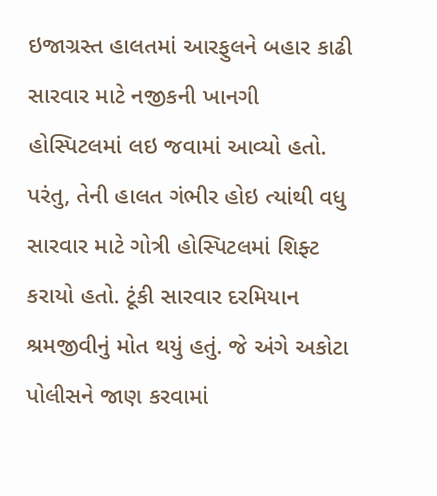ઇજાગ્રસ્ત હાલતમાં આરફુલને બહાર કાઢી સારવાર માટે નજીકની ખાનગી હોસ્પિટલમાં લઇ જવામાં આવ્યો હતો. પરંતુ, તેની હાલત ગંભીર હોઇ ત્યાંથી વધુ સારવાર માટે ગોત્રી હોસ્પિટલમાં શિફ્ટ કરાયો હતો. ટૂંકી સારવાર દરમિયાન શ્રમજીવીનું મોત થયું હતું. જે અંગે અકોટા પોલીસને જાણ કરવામાં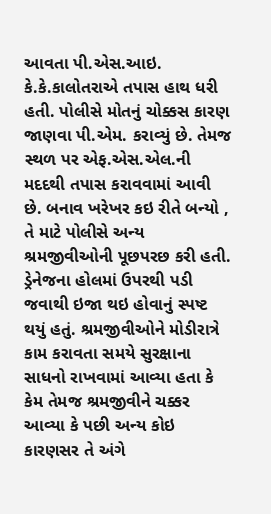આવતા પી.એસ.આઇ. કે.કે.કાલોતરાએ તપાસ હાથ ધરી હતી. પોલીસે મોતનું ચોક્કસ કારણ જાણવા પી.એમ. કરાવ્યું છે. તેમજ સ્થળ પર એફ.એસ.એલ.ની મદદથી તપાસ કરાવવામાં આવી છે. બનાવ ખરેખર કઇ રીતે બન્યો , તે માટે પોલીસે અન્ય શ્રમજીવીઓની પૂછપરછ કરી હતી. ડ્રેનેજના હોલમાં ઉપરથી પડી જવાથી ઇજા થઇ હોવાનું સ્પષ્ટ થયું હતું. શ્રમજીવીઓને મોડીરાત્રે કામ કરાવતા સમયે સુરક્ષાના સાધનો રાખવામાં આવ્યા હતા કે કેમ તેમજ શ્રમજીવીને ચક્કર આવ્યા કે પછી અન્ય કોઇ કારણસર તે અંગે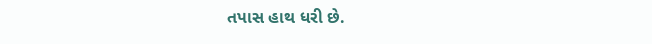તપાસ હાથ ધરી છે.